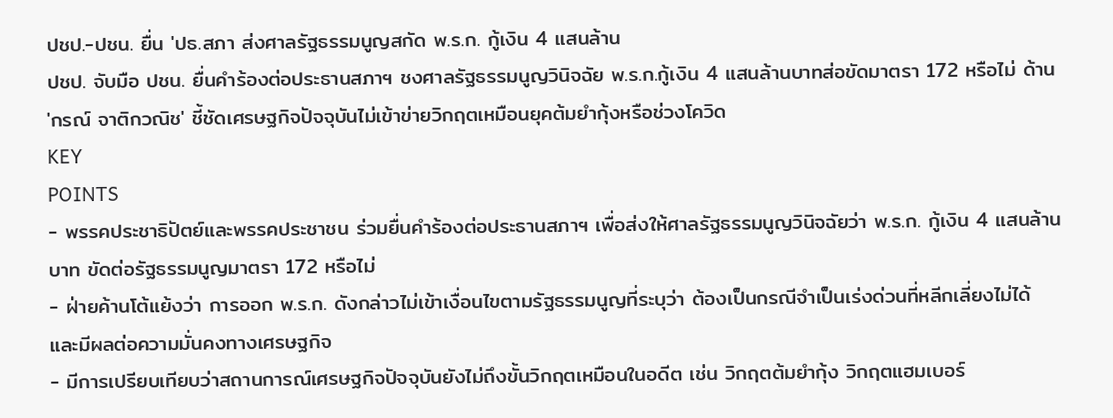ปชป.-ปชน. ยื่น 'ปธ.สภา ส่งศาลรัฐธรรมนูญสกัด พ.ร.ก. กู้เงิน 4 แสนล้าน
ปชป. จับมือ ปชน. ยื่นคำร้องต่อประธานสภาฯ ชงศาลรัฐธรรมนูญวินิจฉัย พ.ร.ก.กู้เงิน 4 แสนล้านบาทส่อขัดมาตรา 172 หรือไม่ ด้าน 'กรณ์ จาติกวณิช' ชี้ชัดเศรษฐกิจปัจจุบันไม่เข้าข่ายวิกฤตเหมือนยุคต้มยำกุ้งหรือช่วงโควิด
KEY
POINTS
- พรรคประชาธิปัตย์และพรรคประชาชน ร่วมยื่นคำร้องต่อประธานสภาฯ เพื่อส่งให้ศาลรัฐธรรมนูญวินิจฉัยว่า พ.ร.ก. กู้เงิน 4 แสนล้านบาท ขัดต่อรัฐธรรมนูญมาตรา 172 หรือไม่
- ฝ่ายค้านโต้แย้งว่า การออก พ.ร.ก. ดังกล่าวไม่เข้าเงื่อนไขตามรัฐธรรมนูญที่ระบุว่า ต้องเป็นกรณีจำเป็นเร่งด่วนที่หลีกเลี่ยงไม่ได้ และมีผลต่อความมั่นคงทางเศรษฐกิจ
- มีการเปรียบเทียบว่าสถานการณ์เศรษฐกิจปัจจุบันยังไม่ถึงขั้นวิกฤตเหมือนในอดีต เช่น วิกฤตต้มยำกุ้ง วิกฤตแฮมเบอร์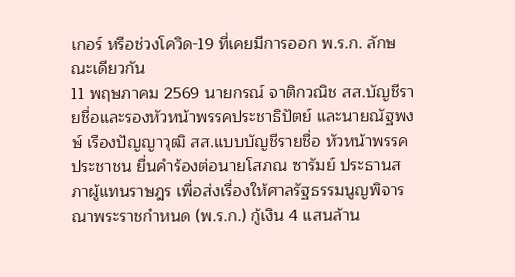เกอร์ หรือช่วงโควิด-19 ที่เคยมีการออก พ.ร.ก. ลักษณะเดียวกัน
11 พฤษภาคม 2569 นายกรณ์ จาติกวณิช สส.บัญชีรายชื่อและรองหัวหน้าพรรคประชาธิปัตย์ และนายณัฐพงษ์ เรืองปัญญาวุฒิ สส.แบบบัญชีรายชื่อ หัวหน้าพรรคประชาชน ยื่นคำร้องต่อนายโสภณ ซารัมย์ ประธานสภาผู้แทนราษฎร เพื่อส่งเรื่องให้ศาลรัฐธรรมนูญพิจารณาพระราชกำหนด (พ.ร.ก.) กู้เงิน 4 แสนล้าน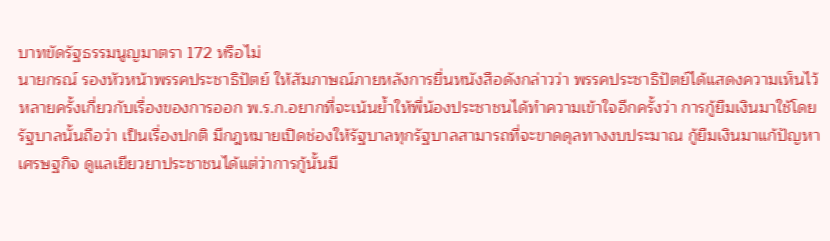บาทขัดรัฐธรรมนูญมาตรา 172 หรือไม่
นายกรณ์ รองหัวหน้าพรรคประชาธิปัตย์ ให้สัมภาษณ์ภายหลังการยื่นหนังสือดังกล่าวว่า พรรคประชาธิปัตย์ได้แสดงความเห็นไว้หลายครั้งเกี่ยวกับเรื่องของการออก พ.ร.ก.อยากที่จะเน้นย้ำให้พี่น้องประชาชนได้ทำความเข้าใจอีกครั้งว่า การกู้ยืมเงินมาใช้โดยรัฐบาลนั้นถือว่า เป็นเรื่องปกติ มีกฎหมายเปิดช่องให้รัฐบาลทุกรัฐบาลสามารถที่จะขาดดุลทางงบประมาณ กู้ยืมเงินมาแก้ปัญหาเศรษฐกิจ ดูแลเยียวยาประชาชนได้แต่ว่าการกู้นั้นมี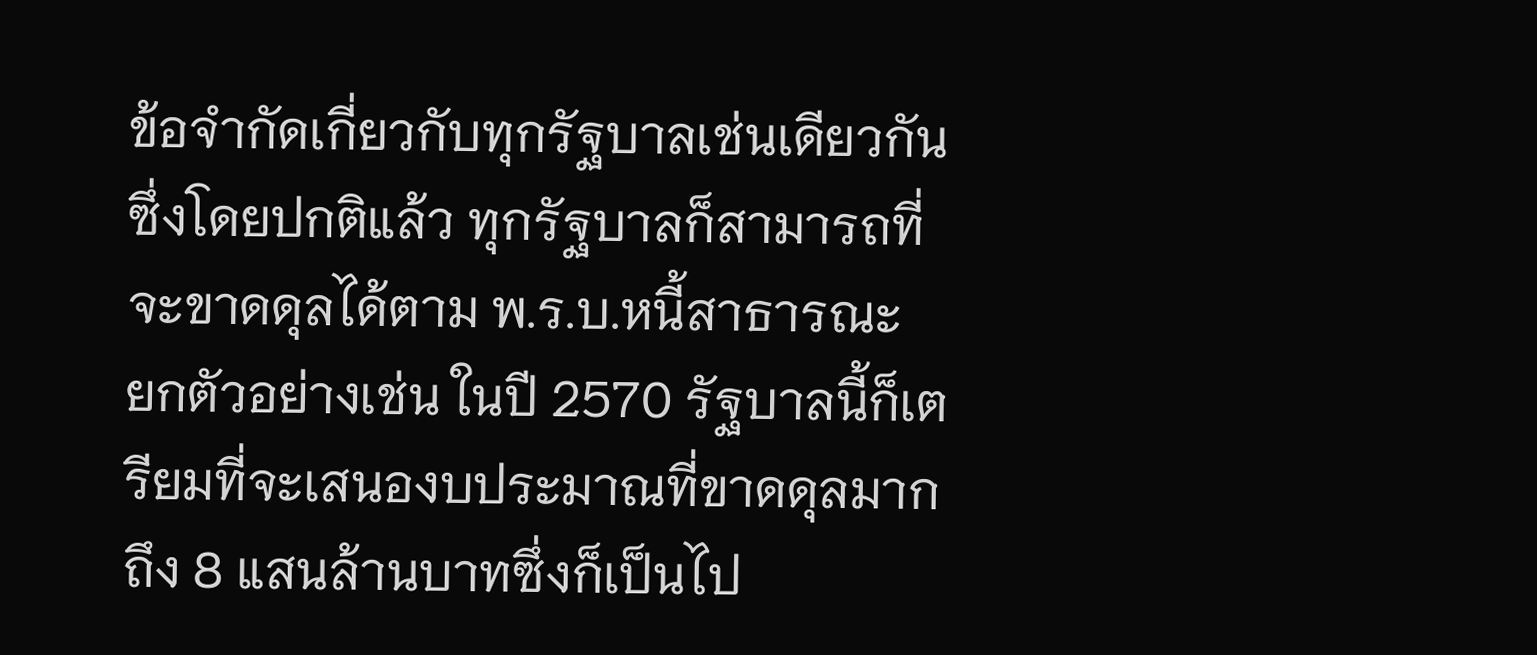ข้อจำกัดเกี่ยวกับทุกรัฐบาลเช่นเดียวกันซึ่งโดยปกติแล้ว ทุกรัฐบาลก็สามารถที่จะขาดดุลได้ตาม พ.ร.บ.หนี้สาธารณะ
ยกตัวอย่างเช่น ในปี 2570 รัฐบาลนี้ก็เตรียมที่จะเสนองบประมาณที่ขาดดุลมากถึง 8 แสนล้านบาทซึ่งก็เป็นไป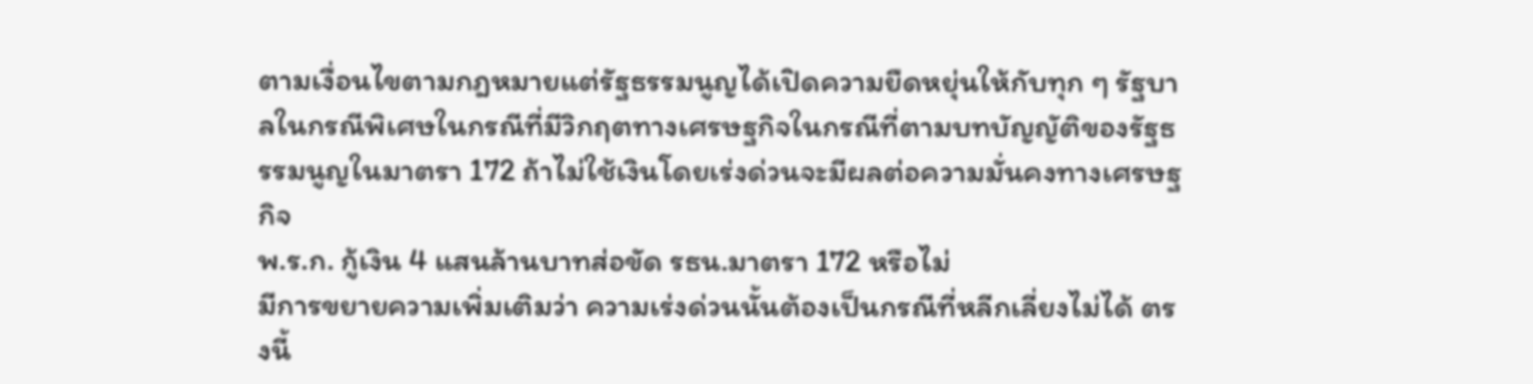ตามเงื่อนไขตามกฎหมายแต่รัฐธรรมนูญได้เปิดความยืดหยุ่นให้กับทุก ๆ รัฐบาลในกรณีพิเศษในกรณีที่มีวิกฤตทางเศรษฐกิจในกรณีที่ตามบทบัญญัติของรัฐธรรมนูญในมาตรา 172 ถ้าไม่ใช้เงินโดยเร่งด่วนจะมีผลต่อความมั่นคงทางเศรษฐกิจ
พ.ร.ก. กู้เงิน 4 แสนล้านบาทส่อขัด รธน.มาตรา 172 หรือไม่
มีการขยายความเพิ่มเติมว่า ความเร่งด่วนนั้นต้องเป็นกรณีที่หลีกเลี่ยงไม่ได้ ตรงนี้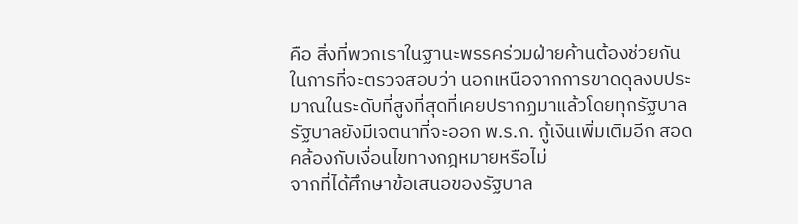คือ สิ่งที่พวกเราในฐานะพรรคร่วมฝ่ายค้านต้องช่วยกันในการที่จะตรวจสอบว่า นอกเหนือจากการขาดดุลงบประมาณในระดับที่สูงที่สุดที่เคยปรากฏมาแล้วโดยทุกรัฐบาล รัฐบาลยังมีเจตนาที่จะออก พ.ร.ก. กู้เงินเพิ่มเติมอีก สอดคล้องกับเงื่อนไขทางกฎหมายหรือไม่
จากที่ได้ศึกษาข้อเสนอของรัฐบาล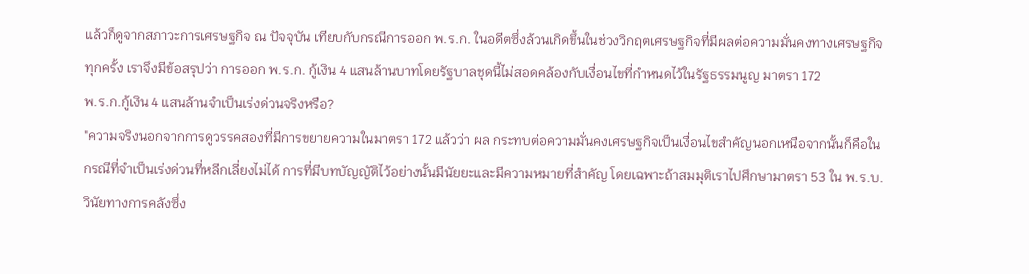แล้วก็ดูจากสภาวะการเศรษฐกิจ ณ ปัจจุบัน เทียบกับกรณีการออก พ.ร.ก. ในอดีตซึ่งล้วนเกิดขึ้นในช่วงวิกฤตเศรษฐกิจที่มีผลต่อความมั่นคงทางเศรษฐกิจทุกครั้ง เราจึงมีข้อสรุปว่า การออก พ.ร.ก. กู้เงิน 4 แสนล้านบาทโดยรัฐบาลชุดนี้ไม่สอดคล้องกับเงื่อนไขที่กำหนดไว้ในรัฐธรรมนูญ มาตรา 172
พ.ร.ก.กู้เงิน 4 แสนล้านจำเป็นเร่งด่วนจริงหรือ?
"ความจริงนอกจากการดูวรรคสองที่มีการขยายความในมาตรา 172 แล้วว่า ผล กระทบต่อความมั่นคงเศรษฐกิจเป็นเงื่อนไขสำคัญนอกเหนือจากนั้นก็คือในกรณีที่จำเป็นเร่งด่วนที่หลีกเลี่ยงไม่ได้ การที่มีบทบัญญัติไว้อย่างนั้นมีนัยยะและมีความหมายที่สำคัญ โดยเฉพาะถ้าสมมุติเราไปศึกษามาตรา 53 ใน พ.ร.บ.วินัยทางการคลังซึ่ง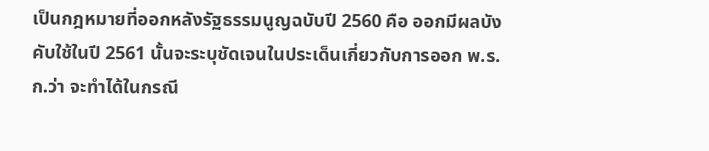เป็นกฎหมายที่ออกหลังรัฐธรรมนูญฉบับปี 2560 คือ ออกมีผลบังคับใช้ในปี 2561 นั้นจะระบุชัดเจนในประเด็นเกี่ยวกับการออก พ.ร.ก.ว่า จะทำได้ในกรณี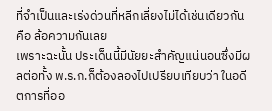ที่จำเป็นและเร่งด่วนที่หลีกเลี่ยงไม่ได้เช่นเดียวกัน คือ ล้อความกันเลย
เพราะฉะนั้น ประเด็นนี้มีนัยยะสำคัญแน่นอนซึ่งมีผลต่อทั้ง พ.ร.ก.ก็ต้องลองไปเปรียบเทียบว่า ในอดีตการที่ออ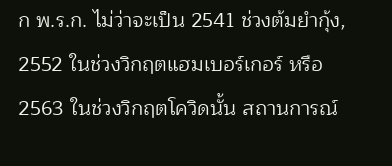ก พ.ร.ก. ไม่ว่าจะเป็น 2541 ช่วงต้มยำกุ้ง, 2552 ในช่วงวิกฤตแฮมเบอร์เกอร์ หรือ 2563 ในช่วงวิกฤตโควิดนั้น สถานการณ์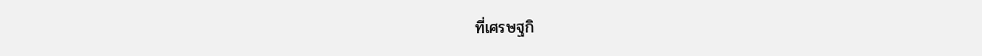ที่เศรษฐกิ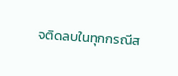จติดลบในทุกกรณีส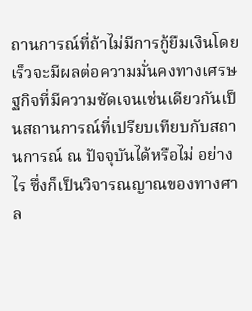ถานการณ์ที่ถ้าไม่มีการกู้ยืมเงินโดยเร็วจะมีผลต่อความมั่นคงทางเศรษฐกิจที่มีความชัดเจนเช่นเดียวกันเป็นสถานการณ์ที่เปรียบเทียบกับสถานการณ์ ณ ปัจจุบันได้หรือไม่ อย่างไร ซึ่งก็เป็นวิจารณญาณของทางศาล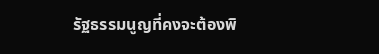รัฐธรรมนูญที่คงจะต้องพิ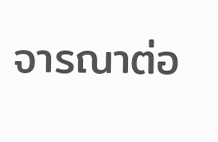จารณาต่อ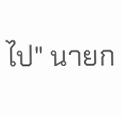ไป" นายก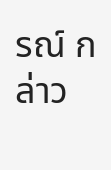รณ์ กล่าว